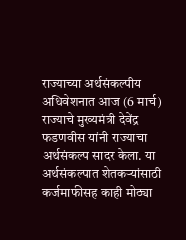राज्याच्या अर्थसंकल्पीय अधिवेशनात आज (6 मार्च) राज्याचे मुख्यमंत्री देवेंद्र फडणवीस यांनी राज्याचा अर्थसंकल्प सादर केला. या अर्थसंकल्पात शेतकऱ्यांसाठी कर्जमाफीसह काही मोठ्या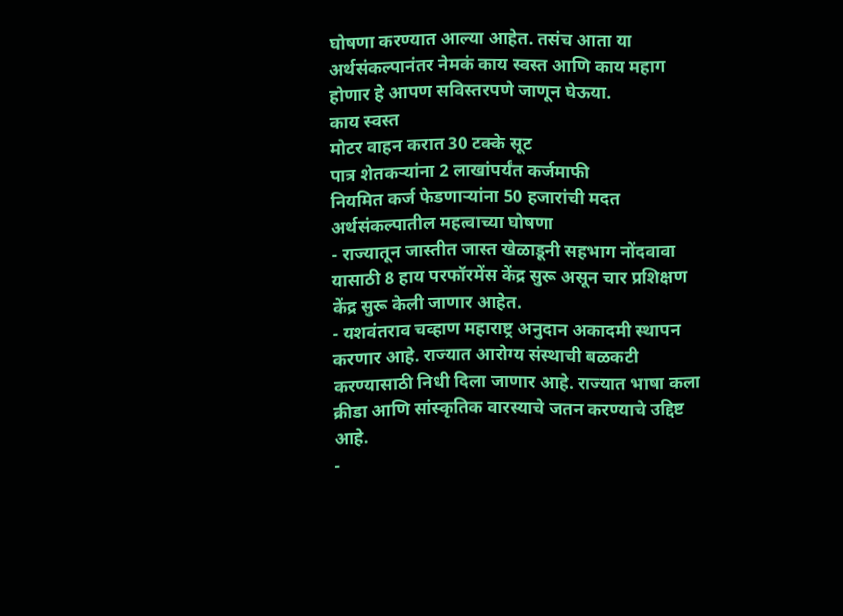घोषणा करण्यात आल्या आहेत. तसंच आता या अर्थसंकल्पानंतर नेमकं काय स्वस्त आणि काय महाग होणार हे आपण सविस्तरपणे जाणून घेऊया.
काय स्वस्त
मोटर वाहन करात 30 टक्के सूट
पात्र शेतकऱ्यांना 2 लाखांपर्यंत कर्जमाफी
नियमित कर्ज फेडणाऱ्यांना 50 हजारांची मदत
अर्थसंकल्पातील महत्वाच्या घोषणा
- राज्यातून जास्तीत जास्त खेळाडूनी सहभाग नोंदवावा यासाठी 8 हाय परफॉरमेंस केंद्र सुरू असून चार प्रशिक्षण केंद्र सुरू केली जाणार आहेत.
- यशवंतराव चव्हाण महाराष्ट्र अनुदान अकादमी स्थापन करणार आहे. राज्यात आरोग्य संस्थाची बळकटी करण्यासाठी निधी दिला जाणार आहे. राज्यात भाषा कला क्रीडा आणि सांस्कृतिक वारस्याचे जतन करण्याचे उद्दिष्ट आहे.
-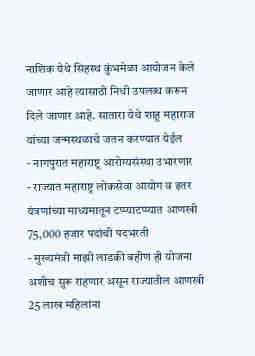नाशिक येथे सिहस्थ कुंभमेळा आयोजन केले जाणार आहे त्यासाठी निधी उपलब्ध करून दिले जाणार आहे. सातारा येथे शाहू महाराज यांच्या जन्मस्थळाचे जतन करण्यात येईल
- नागपुरात महाराष्ट्र आरोग्यसंस्था उभारणार
- राज्यात महाराष्ट्र लोकसेवा आयोग व इतर यंत्रणांच्या माध्यमातून टप्प्याटप्प्यात आणखी 75,000 हजार पदांची पदभरती
- मुख्यमंत्री माझी लाडकी बहीण ही योजना अशीच सुरू राहणार असून राज्यातील आणखी 25 लाख महिलांना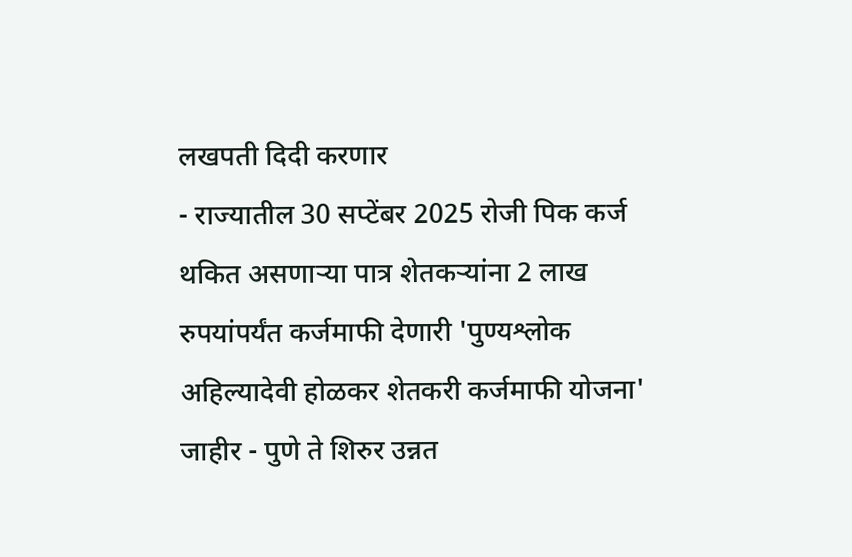लखपती दिदी करणार
- राज्यातील 30 सप्टेंबर 2025 रोजी पिक कर्ज थकित असणाऱ्या पात्र शेतकऱ्यांना 2 लाख रुपयांपर्यंत कर्जमाफी देणारी 'पुण्यश्लोक अहिल्यादेवी होळकर शेतकरी कर्जमाफी योजना' जाहीर - पुणे ते शिरुर उन्नत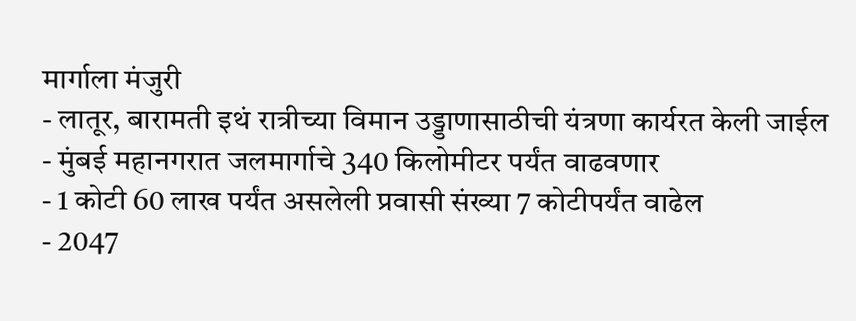मार्गाला मंजुरी
- लातूर, बारामती इथं रात्रीच्या विमान उड्डाणासाठीची यंत्रणा कार्यरत केली जाईल
- मुंबई महानगरात जलमार्गाचे 340 किलोमीटर पर्यंत वाढवणार
- 1 कोटी 60 लाख पर्यंत असलेली प्रवासी संख्या 7 कोटीपर्यंत वाढेल
- 2047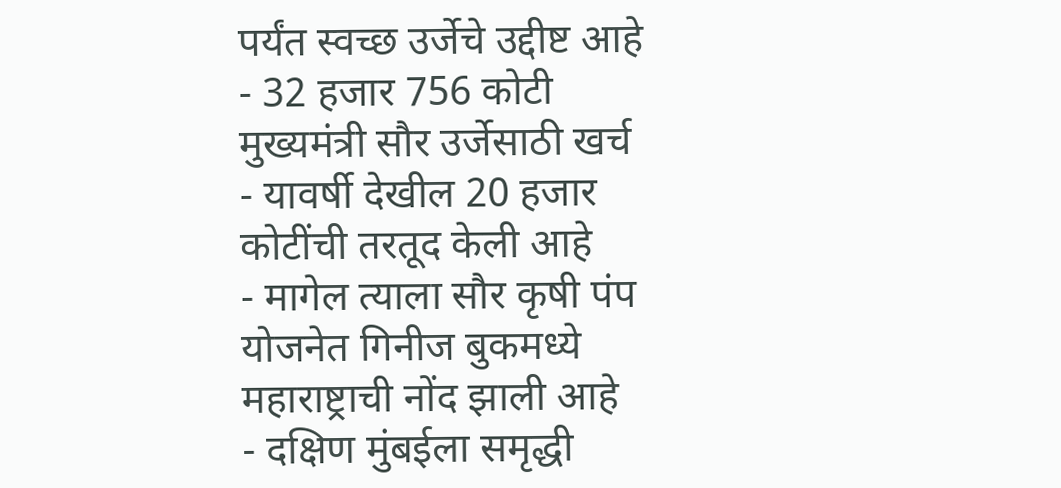पर्यंत स्वच्छ उर्जेचे उद्दीष्ट आहे
- 32 हजार 756 कोटी मुख्यमंत्री सौर उर्जेसाठी खर्च
- यावर्षी देखील 20 हजार कोटींची तरतूद केली आहे
- मागेल त्याला सौर कृषी पंप योजनेत गिनीज बुकमध्ये महाराष्ट्राची नोंद झाली आहे
- दक्षिण मुंबईला समृद्धी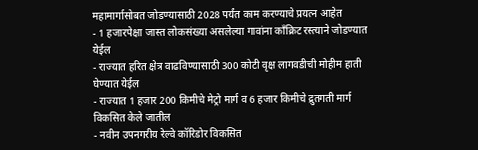महामार्गासोबत जोडण्यासाठी 2028 पर्यंत काम करण्याचे प्रयत्न आहेत
- 1 हजारपेक्षा जास्त लोकसंख्या असलेल्या गावांना कॉंक्रिट रस्त्याने जोडण्यात येईल
- राज्यात हरित क्षेत्र वाढविण्यासाठी 300 कोटी वृक्ष लागवडीची मोहीम हाती घेण्यात येईल
- राज्यात 1 हजार 200 किमीचे मेट्रो मार्ग व 6 हजार किमीचे द्रुतगती मार्ग विकसित केले जातील
- नवीन उपनगरीय रेल्वे कॉरिडोर विकसित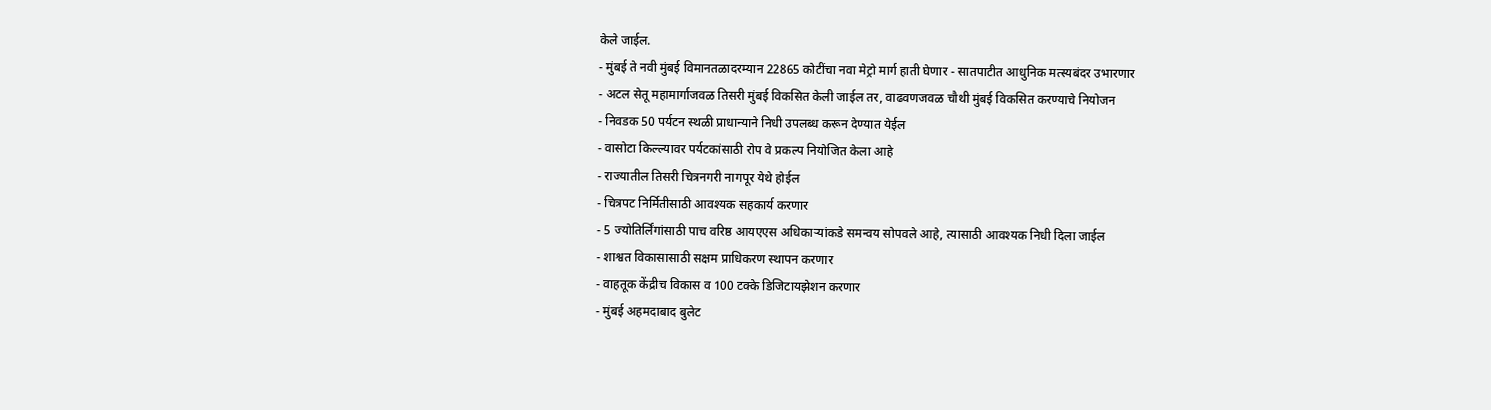केले जाईल.
- मुंबई ते नवी मुंबई विमानतळादरम्यान 22865 कोटींचा नवा मेट्रो मार्ग हाती घेणार - सातपाटीत आधुनिक मत्स्यबंदर उभारणार
- अटल सेतू महामार्गाजवळ तिसरी मुंबई विकसित केली जाईल तर, वाढवणजवळ चौथी मुंबई विकसित करण्याचे नियोजन
- निवडक 50 पर्यटन स्थळी प्राधान्याने निधी उपलब्ध करून देण्यात येईल
- वासोटा किल्ल्यावर पर्यटकांसाठी रोप वे प्रकल्प नियोजित केला आहे
- राज्यातील तिसरी चित्रनगरी नागपूर येथे होईल
- चित्रपट निर्मितीसाठी आवश्यक सहकार्य करणार
- 5 ज्योतिर्लिंगांसाठी पाच वरिष्ठ आयएएस अधिकाऱ्यांकडे समन्वय सोपवले आहे, त्यासाठी आवश्यक निधी दिला जाईल
- शाश्वत विकासासाठी सक्षम प्राधिकरण स्थापन करणार
- वाहतूक केंद्रीच विकास व 100 टक्के डिजिटायझेशन करणार
- मुंबई अहमदाबाद बुलेट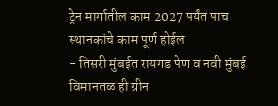ट्रेन मार्गातील काम 2027 पर्यंत पाच स्थानकांचे काम पूर्ण होईल
- तिसरी मुंबईत रायगड पेण व नवी मुंबई विमानतळ ही ग्रीन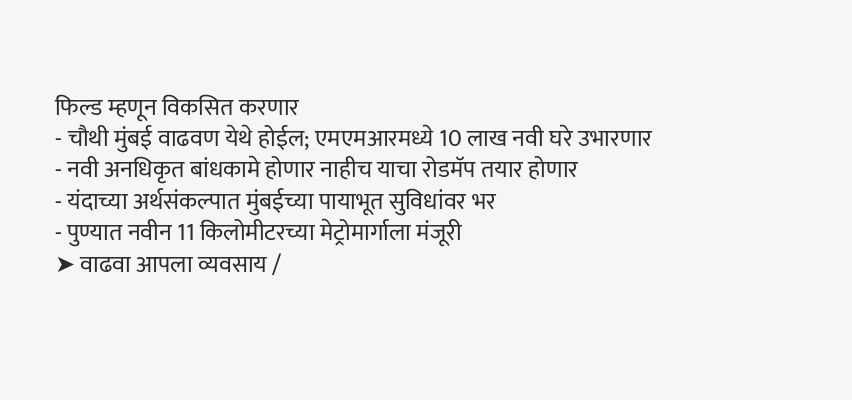फिल्ड म्हणून विकसित करणार
- चौथी मुंबई वाढवण येथे होईल; एमएमआरमध्ये 10 लाख नवी घरे उभारणार
- नवी अनधिकृत बांधकामे होणार नाहीच याचा रोडमॅप तयार होणार
- यंदाच्या अर्थसंकल्पात मुंबईच्या पायाभूत सुविधांवर भर
- पुण्यात नवीन 11 किलोमीटरच्या मेट्रोमार्गाला मंजूरी
➤ वाढवा आपला व्यवसाय /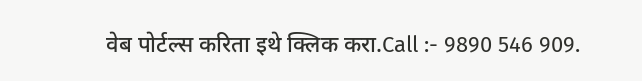वेब पोर्टल्स करिता इथे क्लिक करा.Call :- 9890 546 909.